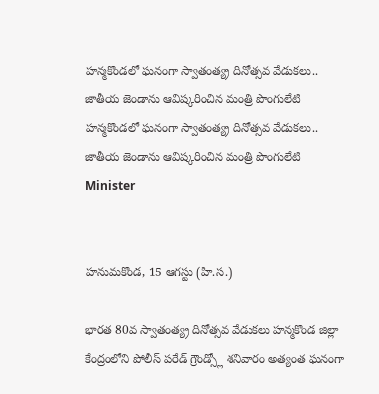హన్మకొండలో ఘనంగా స్వాతంత్య్ర దినోత్సవ వేడుకలు.. జాతీయ జెండాను ఆవిష్కరించిన మంత్రి పొంగులేటి
హన్మకొండలో ఘనంగా స్వాతంత్య్ర దినోత్సవ వేడుకలు.. జాతీయ జెండాను ఆవిష్కరించిన మంత్రి పొంగులేటి
Minister


హనుమకొండ, 15 ఆగస్టు (హి.స.)

భారత 80వ స్వాతంత్య్ర దినోత్సవ వేడుకలు హన్మకొండ జిల్లా కేంద్రంలోని పోలీస్ పరేడ్ గ్రౌండ్స్లో శనివారం అత్యంత ఘనంగా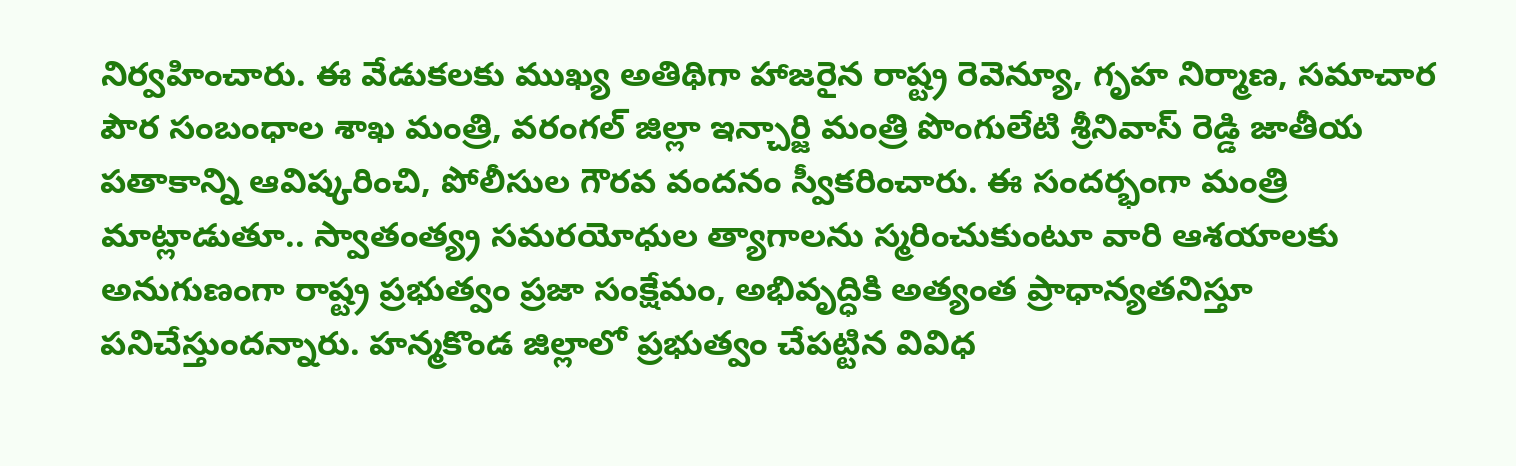నిర్వహించారు. ఈ వేడుకలకు ముఖ్య అతిథిగా హాజరైన రాష్ట్ర రెవెన్యూ, గృహ నిర్మాణ, సమాచార పౌర సంబంధాల శాఖ మంత్రి, వరంగల్ జిల్లా ఇన్చార్జి మంత్రి పొంగులేటి శ్రీనివాస్ రెడ్డి జాతీయ పతాకాన్ని ఆవిష్కరించి, పోలీసుల గౌరవ వందనం స్వీకరించారు. ఈ సందర్భంగా మంత్రి మాట్లాడుతూ.. స్వాతంత్య్ర సమరయోధుల త్యాగాలను స్మరించుకుంటూ వారి ఆశయాలకు అనుగుణంగా రాష్ట్ర ప్రభుత్వం ప్రజా సంక్షేమం, అభివృద్ధికి అత్యంత ప్రాధాన్యతనిస్తూ పనిచేస్తుందన్నారు. హన్మకొండ జిల్లాలో ప్రభుత్వం చేపట్టిన వివిధ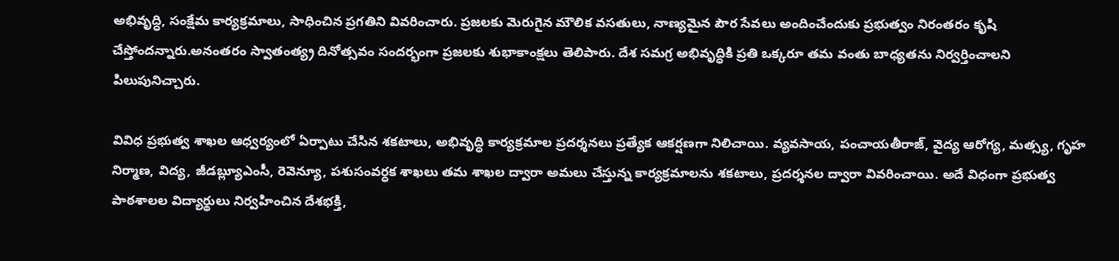అభివృద్ధి, సంక్షేమ కార్యక్రమాలు, సాధించిన ప్రగతిని వివరించారు. ప్రజలకు మెరుగైన మౌలిక వసతులు, నాణ్యమైన పౌర సేవలు అందించేందుకు ప్రభుత్వం నిరంతరం కృషి చేస్తోందన్నారు.అనంతరం స్వాతంత్య్ర దినోత్సవం సందర్భంగా ప్రజలకు శుభాకాంక్షలు తెలిపారు. దేశ సమగ్ర అభివృద్ధికి ప్రతి ఒక్కరూ తమ వంతు బాధ్యతను నిర్వర్తించాలని పిలుపునిచ్చారు.

వివిధ ప్రభుత్వ శాఖల ఆధ్వర్యంలో ఏర్పాటు చేసిన శకటాలు, అభివృద్ధి కార్యక్రమాల ప్రదర్శనలు ప్రత్యేక ఆకర్షణగా నిలిచాయి. వ్యవసాయ, పంచాయతీరాజ్, వైద్య ఆరోగ్య, మత్స్య, గృహ నిర్మాణ, విద్య, జీడబ్ల్యూఎంసీ, రెవెన్యూ, పశుసంవర్ధక శాఖలు తమ శాఖల ద్వారా అమలు చేస్తున్న కార్యక్రమాలను శకటాలు, ప్రదర్శనల ద్వారా వివరించాయి. అదే విధంగా ప్రభుత్వ పాఠశాలల విద్యార్థులు నిర్వహించిన దేశభక్తి,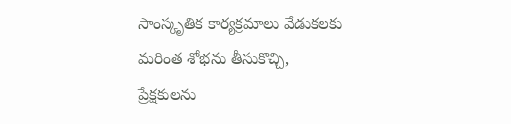సాంస్కృతిక కార్యక్రమాలు వేడుకలకు మరింత శోభను తీసుకొచ్చి, ప్రేక్షకులను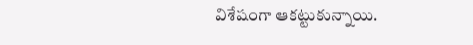విశేషంగా ఆకట్టుకున్నాయి.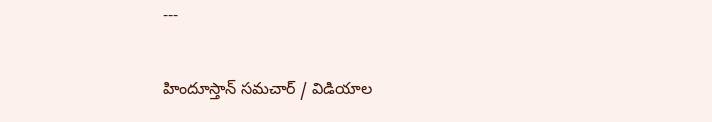---

హిందూస్తాన్ సమచార్ / విడియాల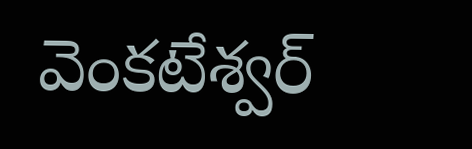వెంకటేశ్వర్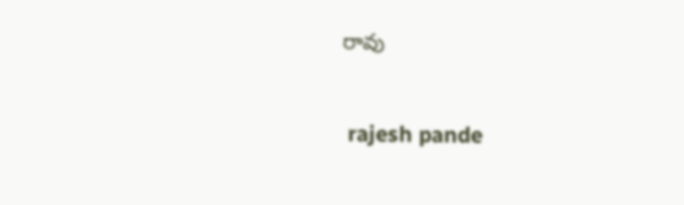రావు


 rajesh pande